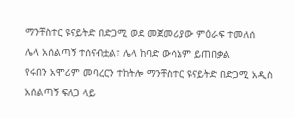ማንቸስተር ዩናይትድ በድጋሚ ወደ መጀመሪያው ምዕራፍ ተመለሰ
ሌላ አሰልጣኝ ተሰናብቷል፣ ሌላ ከባድ ውሳኔም ይጠበቃል
የሩበን አሞሪም መባረርን ተከትሎ ማንቸስተር ዩናይትድ በድጋሚ አዲስ አሰልጣኝ ፍለጋ ላይ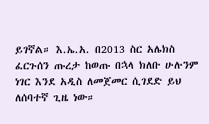ይገኛል። እ.ኤ.አ. በ2013 ስር አሌክስ ፈርጉሰን ጡረታ ከወጡ በኋላ ክለቡ ሁሉንም ነገር እንደ አዲስ ለመጀመር ሲገደድ ይህ ለሰባተኛ ጊዜ ነው።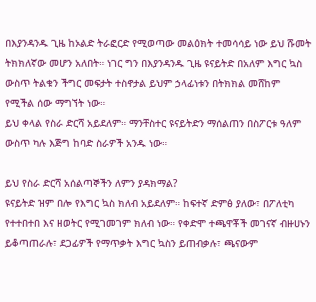በእያንዳንዱ ጊዜ ከኦልድ ትራፎርድ የሚወጣው መልዕክት ተመሳሳይ ነው ይህ ሹመት ትክክለኛው መሆን አለበት። ነገር ግን በእያንዳንዱ ጊዜ ዩናይትድ በአለም እግር ኳስ ውስጥ ትልቁን ችግር መፍታት ተስኖታል ይህም ኃላፊነቱን በትክክል መሸከም የሚችል ሰው ማግኘት ነው።
ይህ ቀላል የስራ ድርሻ አይደለም። ማንቸስተር ዩናይትድን ማሰልጠን በስፖርቱ ዓለም ውስጥ ካሉ እጅግ ከባድ ስራዎች አንዱ ነው።

ይህ የስራ ድርሻ አሰልጣኞችን ለምን ያዳክማል?
ዩናይትድ ዝም በሎ የእግር ኳስ ክለብ አይደለም። ከፍተኛ ድምፅ ያለው፣ በፖለቲካ የተተበተበ እና ዘወትር የሚገመገም ክለብ ነው። የቀድሞ ተጫዋቾች መገናኛ ብዙሀኑን ይቆጣጠራሉ፣ ደጋፊዎች የማጥቃት እግር ኳስን ይጠብቃሉ፣ ጫናውም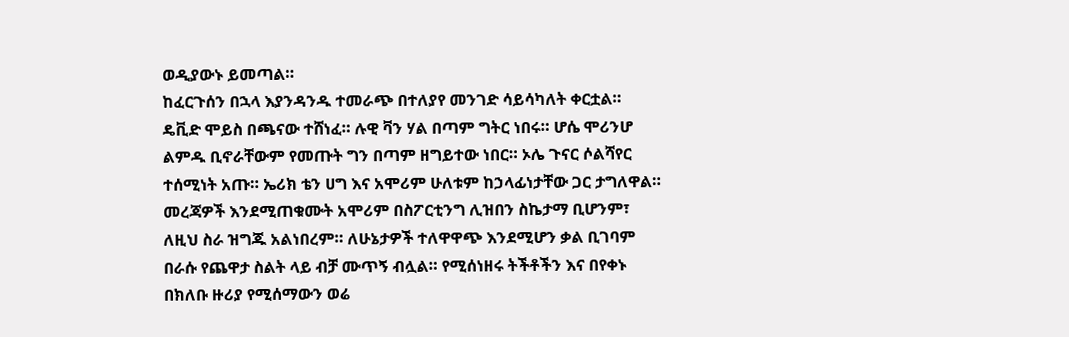ወዲያውኑ ይመጣል።
ከፈርጉሰን በኋላ እያንዳንዱ ተመራጭ በተለያየ መንገድ ሳይሳካለት ቀርቷል። ዴቪድ ሞይስ በጫናው ተሸነፈ። ሉዊ ቫን ሃል በጣም ግትር ነበሩ። ሆሴ ሞሪንሆ ልምዱ ቢኖራቸውም የመጡት ግን በጣም ዘግይተው ነበር። ኦሌ ጉናር ሶልሻየር ተሰሚነት አጡ። ኤሪክ ቴን ሀግ እና አሞሪም ሁለቱም ከኃላፊነታቸው ጋር ታግለዋል።
መረጃዎች እንደሚጠቁሙት አሞሪም በስፖርቲንግ ሊዝበን ስኬታማ ቢሆንም፣ ለዚህ ስራ ዝግጁ አልነበረም። ለሁኔታዎች ተለዋዋጭ እንደሚሆን ቃል ቢገባም በራሱ የጨዋታ ስልት ላይ ብቻ ሙጥኝ ብሏል። የሚሰነዘሩ ትችቶችን እና በየቀኑ በክለቡ ዙሪያ የሚሰማውን ወሬ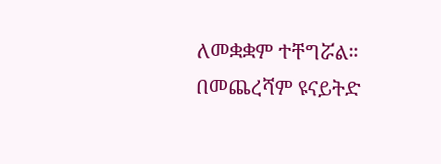ለመቋቋም ተቸግሯል። በመጨረሻም ዩናይትድ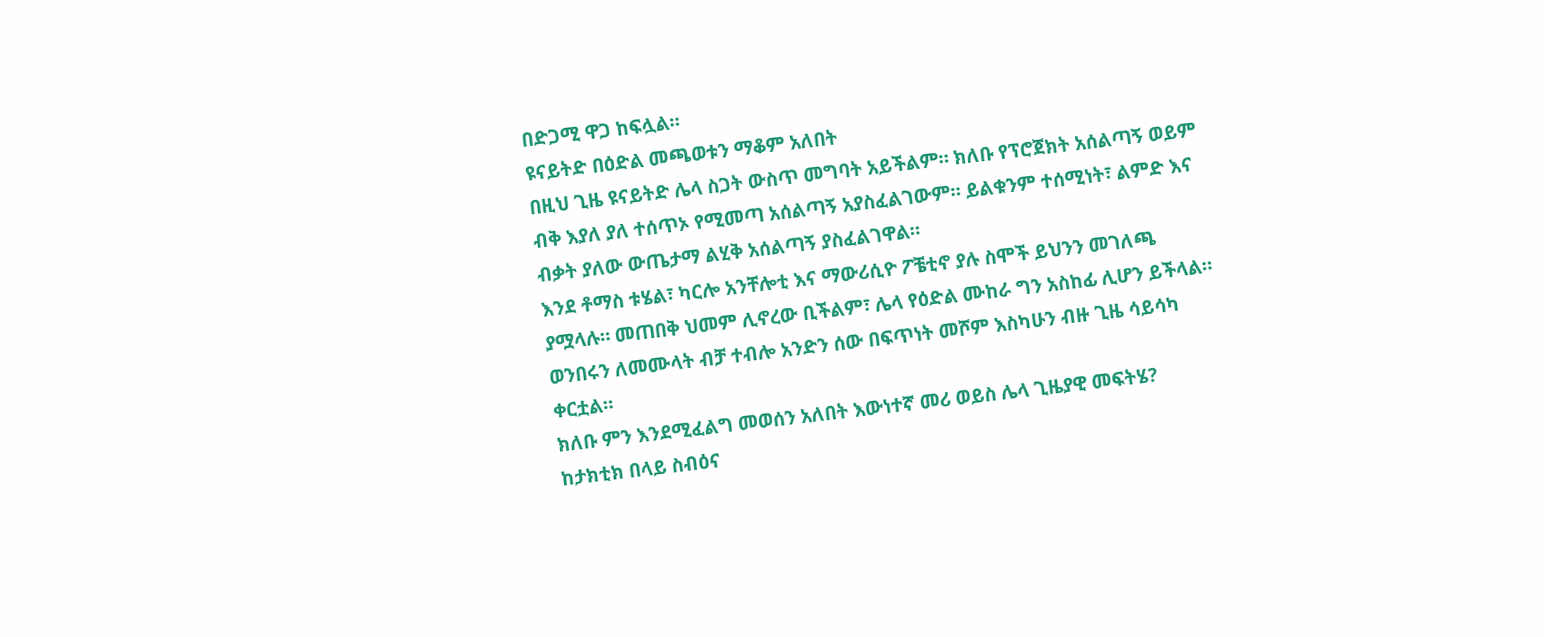በድጋሚ ዋጋ ከፍሏል።
ዩናይትድ በዕድል መጫወቱን ማቆም አለበት
በዚህ ጊዜ ዩናይትድ ሌላ ስጋት ውስጥ መግባት አይችልም። ክለቡ የፕሮጀክት አሰልጣኝ ወይም ብቅ እያለ ያለ ተሰጥኦ የሚመጣ አሰልጣኝ አያስፈልገውም። ይልቁንም ተሰሚነት፣ ልምድ እና ብቃት ያለው ውጤታማ ልሂቅ አሰልጣኝ ያስፈልገዋል።
እንደ ቶማስ ቱሄል፣ ካርሎ አንቸሎቲ እና ማውሪሲዮ ፖቼቲኖ ያሉ ስሞች ይህንን መገለጫ ያሟላሉ። መጠበቅ ህመም ሊኖረው ቢችልም፣ ሌላ የዕድል ሙከራ ግን አስከፊ ሊሆን ይችላል። ወንበሩን ለመሙላት ብቻ ተብሎ አንድን ሰው በፍጥነት መሾም እስካሁን ብዙ ጊዜ ሳይሳካ ቀርቷል።
ክለቡ ምን እንደሚፈልግ መወሰን አለበት እውነተኛ መሪ ወይስ ሌላ ጊዜያዊ መፍትሄ?
ከታክቲክ በላይ ስብዕና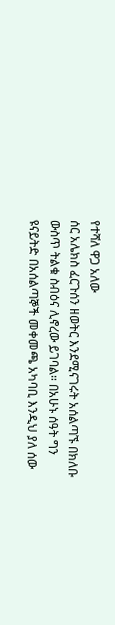የተሻለ ዋጋ አለው
ሰር አሌክስ ፈርጉሰን ዘወትር እንደሚናገሩት አሰልጣኙ በክለቡ ውስጥ ትልቁ ስብዕና ሊኖረው ይገባል። በአሁኑ ሰዓት ግን ዩናይትድ በአሰልጣኞች መቀመጫ አካባቢ እንዲህ ያለ ሰው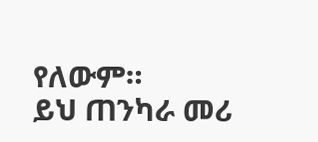የለውም።
ይህ ጠንካራ መሪ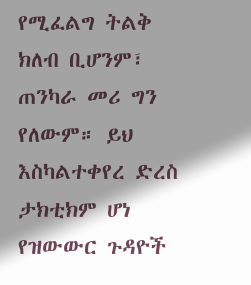የሚፈልግ ትልቅ ክለብ ቢሆንም፣ ጠንካራ መሪ ግን የለውም። ይህ እስካልተቀየረ ድረስ ታክቲክም ሆነ የዝውውር ጉዳዮች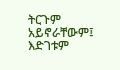ትርጉም አይኖራቸውም፤ እድገቱም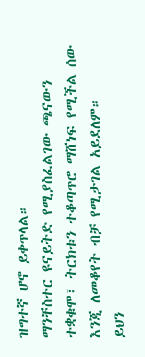ዝግተኛ ሆኖ ይቀጥላል።
ማንቸስተር ዩናይትድ የሚያስፈልገው ጫናውን ተቋቁሞ፣ ትርክቱን ተቆጣጥሮ ማሸነፍ የሚችል ሰው እንጂ ለመቆየት ብቻ የሚታገል አይደለም።
ይህን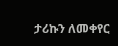ታሪኩን ለመቀየር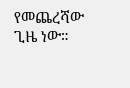የመጨረሻው ጊዜ ነው።